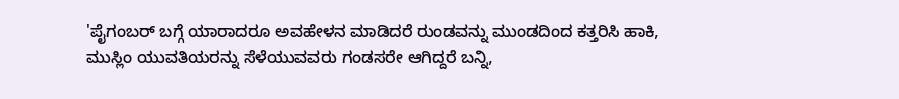'ಪೈಗಂಬರ್‌ ಬಗ್ಗೆ ಯಾರಾದರೂ ಅವಹೇಳನ ಮಾಡಿದರೆ ರುಂಡವನ್ನು ಮುಂಡದಿಂದ ಕತ್ತರಿಸಿ ಹಾಕಿ, ಮುಸ್ಲಿಂ ಯುವತಿಯರನ್ನು ಸೆಳೆಯುವವರು ಗಂಡಸರೇ ಆಗಿದ್ದರೆ ಬನ್ನಿ,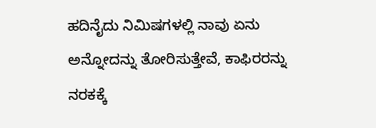ಹದಿನೈದು ನಿಮಿಷಗಳಲ್ಲಿ ನಾವು ಏನು ಅನ್ನೋದನ್ನು ತೋರಿಸುತ್ತೇವೆ, ಕಾಫಿರರನ್ನು ನರಕಕ್ಕೆ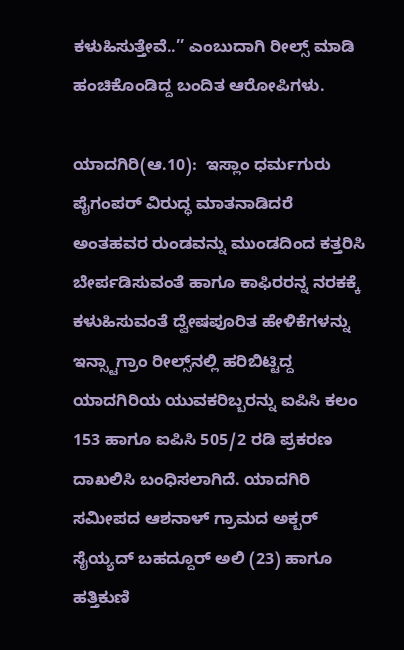ಕಳುಹಿಸುತ್ತೇವೆ..’’ ಎಂಬುದಾಗಿ ರೀಲ್ಸ್‌ ಮಾಡಿ ಹಂಚಿಕೊಂಡಿದ್ದ ಬಂದಿತ ಆರೋಪಿಗಳು.

ಯಾದಗಿರಿ(ಆ.10):  ಇಸ್ಲಾಂ ಧರ್ಮಗುರು ಪೈಗಂಪರ್‌ ವಿರುದ್ಧ ಮಾತನಾಡಿದರೆ ಅಂತಹವರ ರುಂಡವನ್ನು ಮುಂಡದಿಂದ ಕತ್ತರಿಸಿ ಬೇರ್ಪಡಿಸುವಂತೆ ಹಾಗೂ ಕಾಫಿರರನ್ನ ನರಕಕ್ಕೆ ಕಳುಹಿಸುವಂತೆ ದ್ವೇಷಪೂರಿತ ಹೇಳಿಕೆಗಳನ್ನು ಇನ್ಸ್ಟಾಗ್ರಾಂ ರೀಲ್ಸ್‌ನಲ್ಲಿ ಹರಿಬಿಟ್ಟಿದ್ದ ಯಾದಗಿರಿಯ ಯುವಕರಿಬ್ಬರನ್ನು ಐಪಿಸಿ ಕಲಂ 153 ಹಾಗೂ ಐಪಿಸಿ 505/2 ರಡಿ ಪ್ರಕರಣ ದಾಖಲಿಸಿ ಬಂಧಿಸಲಾಗಿದೆ. ಯಾದಗಿರಿ ಸಮೀಪದ ಆಶನಾಳ್‌ ಗ್ರಾಮದ ಅಕ್ಬರ್‌ ಸೈಯ್ಯದ್‌ ಬಹದ್ದೂರ್‌ ಅಲಿ (23) ಹಾಗೂ ಹತ್ತಿಕುಣಿ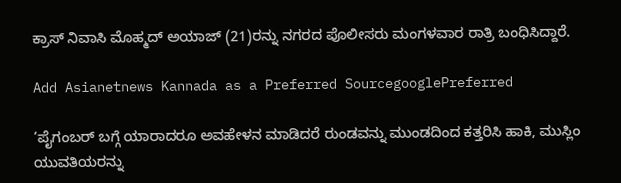ಕ್ರಾಸ್‌ ನಿವಾಸಿ ಮೊಹ್ಮದ್‌ ಅಯಾಜ್‌ (21)ರನ್ನು ನಗರದ ಪೊಲೀಸರು ಮಂಗಳವಾರ ರಾತ್ರಿ ಬಂಧಿಸಿದ್ದಾರೆ.

Add Asianetnews Kannada as a Preferred SourcegooglePreferred

‘ಪೈಗಂಬರ್‌ ಬಗ್ಗೆ ಯಾರಾದರೂ ಅವಹೇಳನ ಮಾಡಿದರೆ ರುಂಡವನ್ನು ಮುಂಡದಿಂದ ಕತ್ತರಿಸಿ ಹಾಕಿ, ಮುಸ್ಲಿಂ ಯುವತಿಯರನ್ನು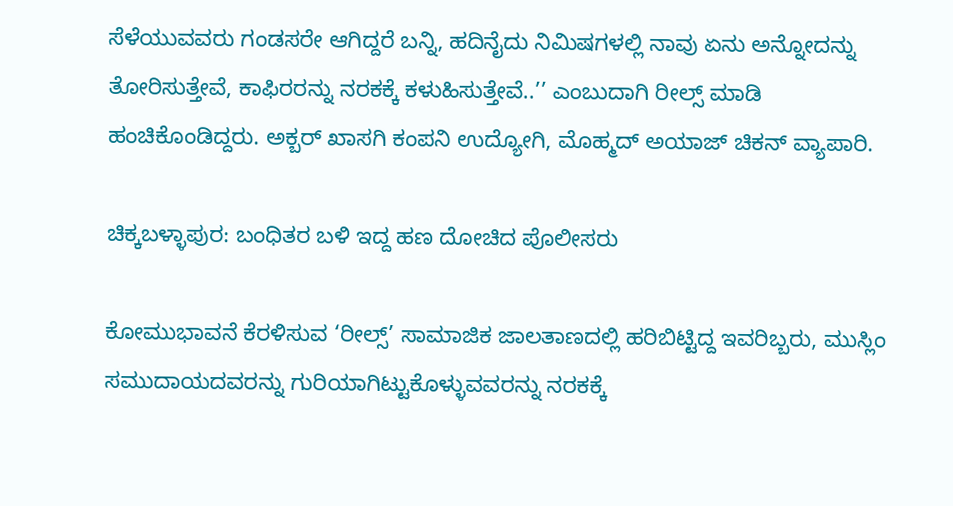ಸೆಳೆಯುವವರು ಗಂಡಸರೇ ಆಗಿದ್ದರೆ ಬನ್ನಿ, ಹದಿನೈದು ನಿಮಿಷಗಳಲ್ಲಿ ನಾವು ಏನು ಅನ್ನೋದನ್ನು ತೋರಿಸುತ್ತೇವೆ, ಕಾಫಿರರನ್ನು ನರಕಕ್ಕೆ ಕಳುಹಿಸುತ್ತೇವೆ..’’ ಎಂಬುದಾಗಿ ರೀಲ್ಸ್‌ ಮಾಡಿ ಹಂಚಿಕೊಂಡಿದ್ದರು. ಅಕ್ಬರ್‌ ಖಾಸಗಿ ಕಂಪನಿ ಉದ್ಯೋಗಿ, ಮೊಹ್ಮದ್‌ ಅಯಾಜ್‌ ಚಿಕನ್‌ ವ್ಯಾಪಾರಿ.

ಚಿಕ್ಕಬಳ್ಳಾಪುರ: ಬಂಧಿತರ ಬಳಿ ಇದ್ದ ಹಣ ದೋಚಿದ ಪೊಲೀಸರು

ಕೋಮುಭಾವನೆ ಕೆರಳಿಸುವ ‘ರೀಲ್ಸ್‌’ ಸಾಮಾಜಿಕ ಜಾಲತಾಣದಲ್ಲಿ ಹರಿಬಿಟ್ಟಿದ್ದ ಇವರಿಬ್ಬರು, ಮುಸ್ಲಿಂ ಸಮುದಾಯದವರನ್ನು ಗುರಿಯಾಗಿಟ್ಟುಕೊಳ್ಳುವವರನ್ನು ನರಕಕ್ಕೆ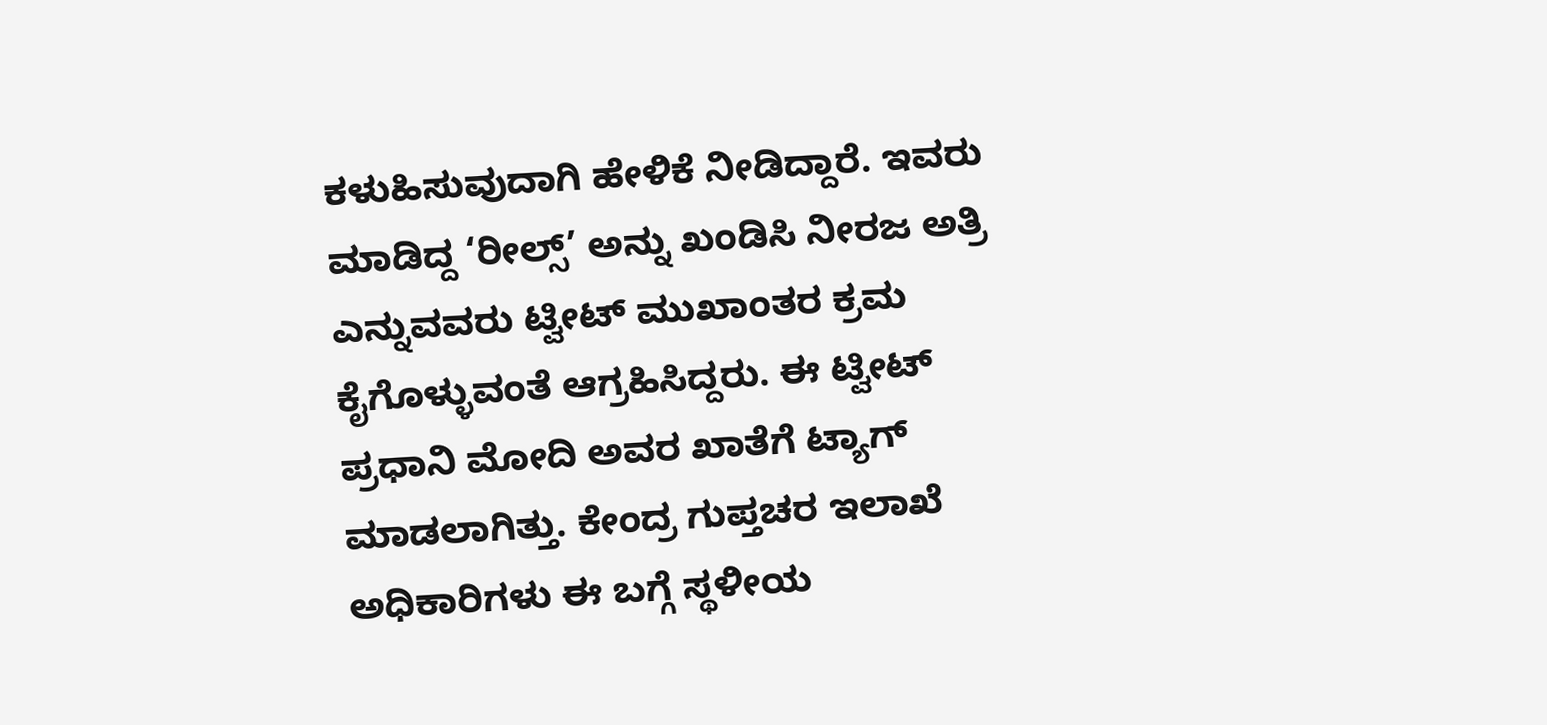ಕಳುಹಿಸುವುದಾಗಿ ಹೇಳಿಕೆ ನೀಡಿದ್ದಾರೆ. ಇವರು ಮಾಡಿದ್ದ ‘ರೀಲ್ಸ್‌’ ಅನ್ನು ಖಂಡಿಸಿ ನೀರಜ ಅತ್ರಿ ಎನ್ನುವವರು ಟ್ವೀಟ್‌ ಮುಖಾಂತರ ಕ್ರಮ ಕೈಗೊಳ್ಳುವಂತೆ ಆಗ್ರಹಿಸಿದ್ದರು. ಈ ಟ್ವೀಟ್‌ ಪ್ರಧಾನಿ ಮೋದಿ ಅವರ ಖಾತೆಗೆ ಟ್ಯಾಗ್‌ ಮಾಡಲಾಗಿತ್ತು. ಕೇಂದ್ರ ಗುಪ್ತಚರ ಇಲಾಖೆ ಅಧಿಕಾರಿಗಳು ಈ ಬಗ್ಗೆ ಸ್ಥಳೀಯ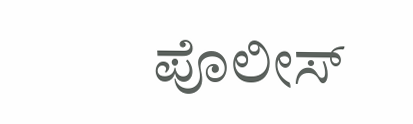ಪೊಲೀಸ್‌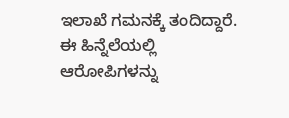ಇಲಾಖೆ ಗಮನಕ್ಕೆ ತಂದಿದ್ದಾರೆ. ಈ ಹಿನ್ನೆಲೆಯಲ್ಲಿ ಆರೋಪಿಗಳನ್ನು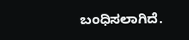ಬಂಧಿಸಲಾಗಿದೆ.